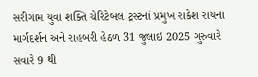સરીગામ યુવા શક્તિ ચેરિટેબલ ટ્રસ્ટનાં પ્રમુખ રાકેશ રાયના માર્ગદર્શન અને રાહબરી હેઠળ 31 જુલાઇ 2025 ગુરુવારે સવારે 9 થી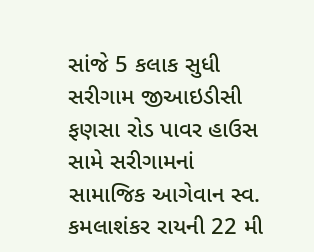સાંજે 5 કલાક સુધી સરીગામ જીઆઇડીસી ફણસા રોડ પાવર હાઉસ સામે સરીગામનાં સામાજિક આગેવાન સ્વ. કમલાશંકર રાયની 22 મી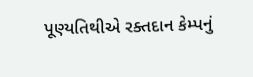પૂણ્યતિથીએ રક્તદાન કેમ્પનું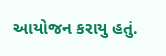આયોજન કરાયુ હતું.